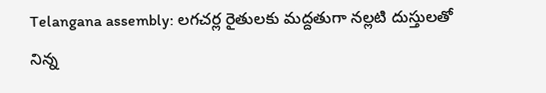Telangana assembly: లగచర్ల రైతులకు మద్దతుగా నల్లటి దుస్తులతో నిన్న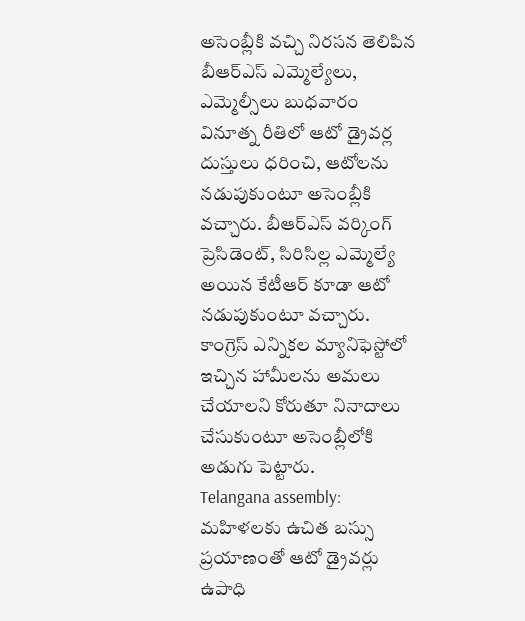అసెంబ్లీకి వచ్చి నిరసన తెలిపిన బీఆర్ఎస్ ఎమ్మెల్యేలు, ఎమ్మెల్సీలు బుధవారం వినూత్న రీతిలో ఆటో డ్రైవర్ల దుస్తులు ధరించి, ఆటోలను నడుపుకుంటూ అసెంబ్లీకి వచ్చారు. బీఆర్ఎస్ వర్కింగ్ ప్రెసిడెంట్, సిరిసిల్ల ఎమ్మెల్యే అయిన కేటీఆర్ కూడా ఆటో నడుపుకుంటూ వచ్చారు. కాంగ్రెస్ ఎన్నికల మ్యానిఫెస్టోలో ఇచ్చిన హామీలను అమలు చేయాలని కోరుతూ నినాదాలు చేసుకుంటూ అసెంబ్లీలోకి అడుగు పెట్టారు.
Telangana assembly: మహిళలకు ఉచిత బస్సు ప్రయాణంతో ఆటో డ్రైవర్లు ఉపాధి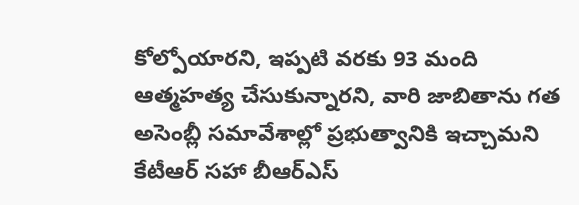కోల్పోయారని, ఇప్పటి వరకు 93 మంది ఆత్మహత్య చేసుకున్నారని, వారి జాబితాను గత అసెంబ్లీ సమావేశాల్లో ప్రభుత్వానికి ఇచ్చామని కేటీఆర్ సహా బీఆర్ఎస్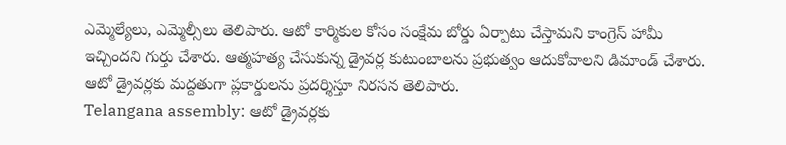ఎమ్మెల్యేలు, ఎమ్మెల్సీలు తెలిపారు. ఆటో కార్మికుల కోసం సంక్షేమ బోర్డు ఏర్పాటు చేస్తామని కాంగ్రెస్ హామీ ఇచ్చిందని గుర్తు చేశారు. ఆత్మహత్య చేసుకున్న డ్రైవర్ల కుటుంబాలను ప్రభుత్వం ఆదుకోవాలని డిమాండ్ చేశారు. ఆటో డ్రైవర్లకు మద్దతుగా ప్లకార్డులను ప్రదర్శిస్తూ నిరసన తెలిపారు.
Telangana assembly: ఆటో డ్రైవర్లకు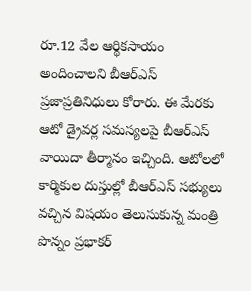రూ.12 వేల ఆర్థికసాయం అందించాలని బీఆర్ఎస్ ప్రజాప్రతినిధులు కోరారు. ఈ మేరకు ఆటో డ్రైవర్ల సమస్యలపై బీఆర్ఎస్ వాయిదా తీర్మానం ఇచ్చింది. ఆటోలలో కార్మికుల దుస్తుల్లో బీఆర్ఎస్ సభ్యులు వచ్చిన విషయం తెలుసుకున్న మంత్రి పొన్నం ప్రభాకర్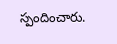స్పందించారు.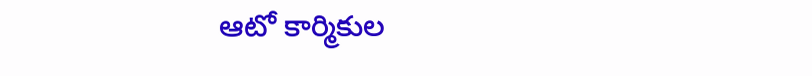ఆటో కార్మికుల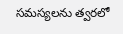సమస్యలను త్వరలో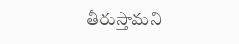తీరుస్తామని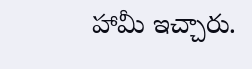హామీ ఇచ్చారు.